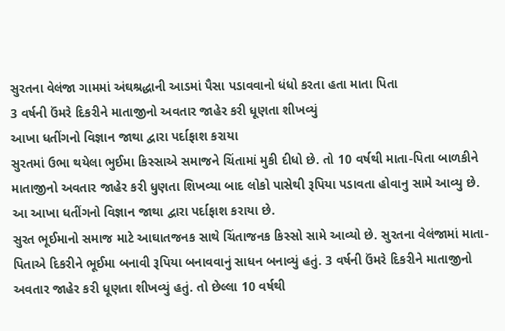સુરતના વેલંજા ગામમાં અંઘશ્રદ્ધાની આડમાં પૈસા પડાવવાનો ધંધો કરતા હતા માતા પિતા
3 વર્ષની ઉંમરે દિકરીને માતાજીનો અવતાર જાહેર કરી ધૂણતા શીખવ્યું
આખા ધતીંગનો વિજ્ઞાન જાથા દ્વારા પર્દાફાશ કરાયા
સુરતમાં ઉભા થયેલા ભુઈમા કિસ્સાએ સમાજને ચિંતામાં મુકી દીધો છે. તો 10 વર્ષથી માતા-પિતા બાળકીને માતાજીનો અવતાર જાહેર કરી ધુણતા શિખવ્યા બાદ લોકો પાસેથી રૂપિયા પડાવતા હોવાનુ સામે આવ્યુ છે. આ આખા ધતીંગનો વિજ્ઞાન જાથા દ્વારા પર્દાફાશ કરાયા છે.
સુરત ભૂઈમાનો સમાજ માટે આઘાતજનક સાથે ચિંતાજનક કિસ્સો સામે આવ્યો છે. સુરતના વેલંજામાં માતા-પિતાએ દિકરીને ભૂઈમા બનાવી રૂપિયા બનાવવાનું સાધન બનાવ્યું હતું. 3 વર્ષની ઉંમરે દિકરીને માતાજીનો અવતાર જાહેર કરી ધૂણતા શીખવ્યું હતું. તો છેલ્લા 10 વર્ષથી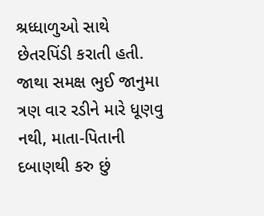શ્રધ્ધાળુઓ સાથે છેતરપિંડી કરાતી હતી. જાથા સમક્ષ ભુઈ જાનુમા ત્રણ વાર રડીને મારે ધૂણવુ નથી, માતા-પિતાની દબાણથી કરુ છું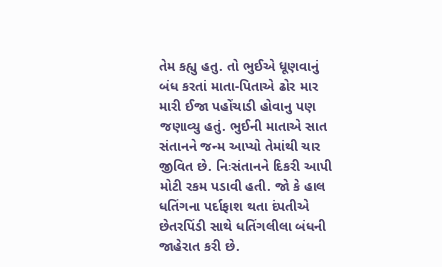તેમ કહ્યુ હતુ. તો ભુઈએ ધૂણવાનું બંધ કરતાં માતા-પિતાએ ઢોર માર મારી ઈજા પહોંચાડી હોવાનુ પણ જણાવ્યુ હતું. ભુઈની માતાએ સાત સંતાનને જન્મ આપ્યો તેમાંથી ચાર જીવિત છે. નિઃસંતાનને દિકરી આપી મોટી રકમ પડાવી હતી. જો કે હાલ ધતિંગના પર્દાફાશ થતા દંપતીએ છેતરપિંડી સાથે ધતિંગલીલા બંધની જાહેરાત કરી છે.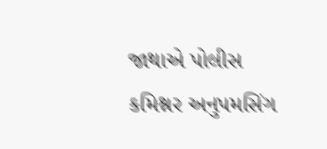જાથાએ પોલીસ કમિશ્નર અનુપમસિંગ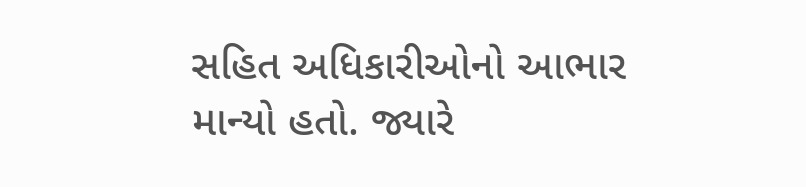સહિત અધિકારીઓનો આભાર માન્યો હતો. જ્યારે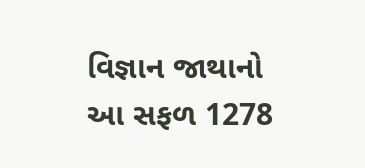વિજ્ઞાન જાથાનો આ સફળ 1278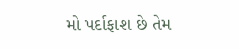મો પર્દાફાશ છે તેમ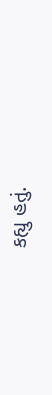કહ્યુ હતું.